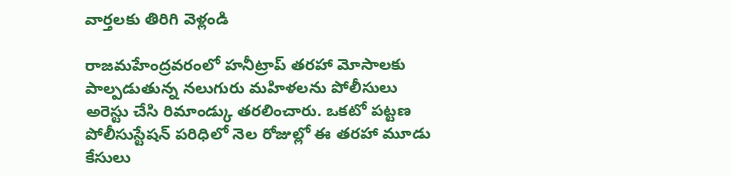వార్తలకు తిరిగి వెళ్లండి

రాజమహేంద్రవరంలో హనీట్రాప్ తరహా మోసాలకు పాల్పడుతున్న నలుగురు మహిళలను పోలీసులు అరెస్టు చేసి రిమాండ్కు తరలించారు. ఒకటో పట్టణ పోలీసుస్టేషన్ పరిధిలో నెల రోజుల్లో ఈ తరహా మూడు కేసులు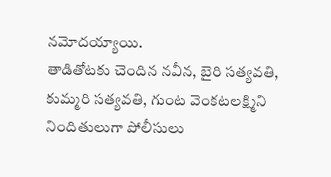నమోదయ్యాయి.
తాడితోటకు చెందిన నవీన, బైరి సత్యవతి, కుమ్మరి సత్యవతి, గుంట వెంకటలక్ష్మిని నిందితులుగా పోలీసులు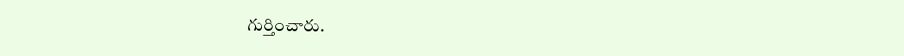గుర్తించారు.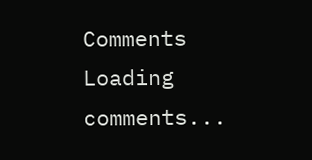Comments
Loading comments...